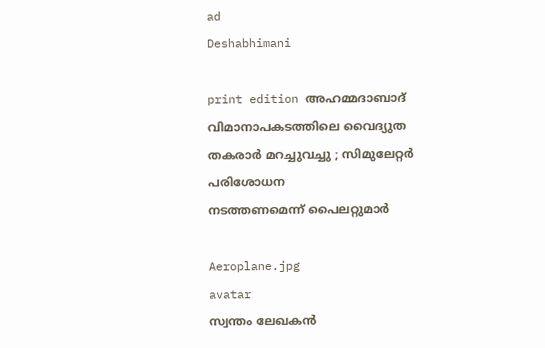ad
Deshabhimani

print edition അഹമ്മദാബാദ് വിമാനാപകടത്തിലെ വൈദ്യുത തകരാർ മറച്ചുവച്ചു ; സിമുലേറ്റർ പരിശോധന
നടത്തണമെന്ന്‌ പൈലറ്റുമാർ

Aeroplane.jpg
avatar
സ്വന്തം ലേഖകൻ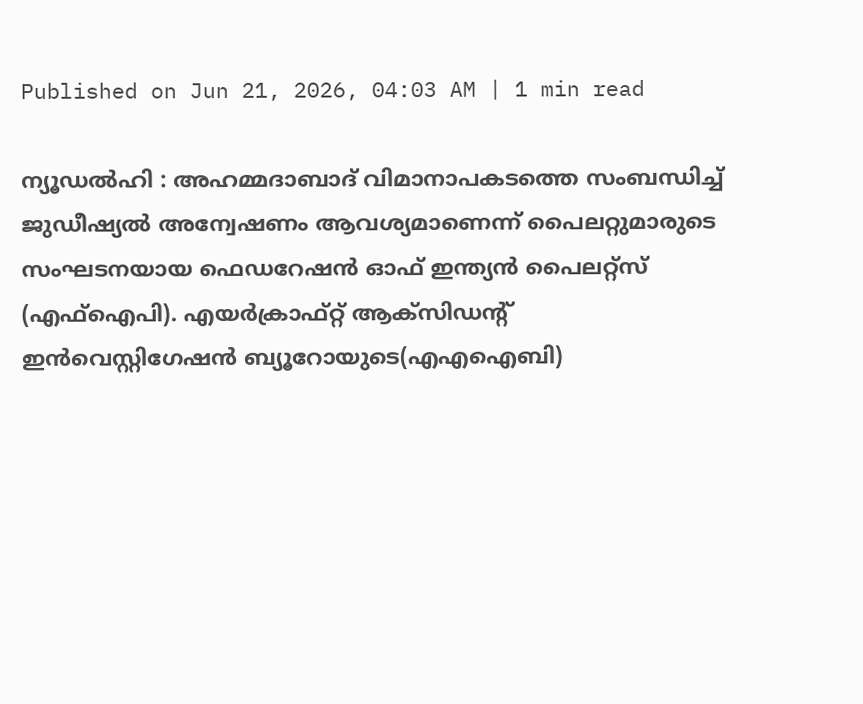Published on Jun 21, 2026, 04:03 AM | 1 min read

ന്യ‍ൂ‍ഡൽഹി : അഹമ്മദാബാദ്‌ വിമാനാപകടത്തെ സംബന്ധിച്ച്‌ ജുഡീഷ്യൽ അന്വേഷണം ആവശ്യമാണെന്ന്‌ പൈലറ്റുമാരുടെ സംഘടനയായ ഫെഡറേഷൻ ഓഫ്‌ ഇന്ത്യൻ പൈലറ്റ്‌സ്‌ (എഫ്‌ഐപി). എയർക്രാഫ്‌റ്റ്‌ ആക്‌സിഡന്റ്‌ ഇൻവെസ്റ്റിഗേഷൻ ബ്യൂറോയുടെ(എഎഐബി)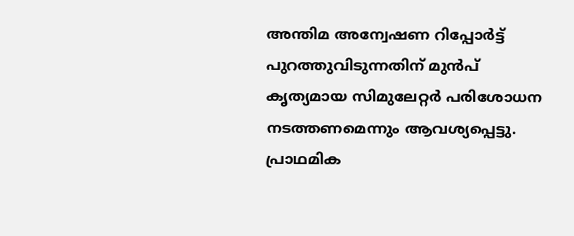അന്തിമ അന്വേഷണ റിപ്പോർട്ട് പുറത്തുവിടുന്നതിന് മുൻപ് കൃത്യമായ സിമുലേറ്റർ പരിശോധന നടത്തണമെന്നും ആവശ്യപ്പെട്ടു. പ്രാഥമിക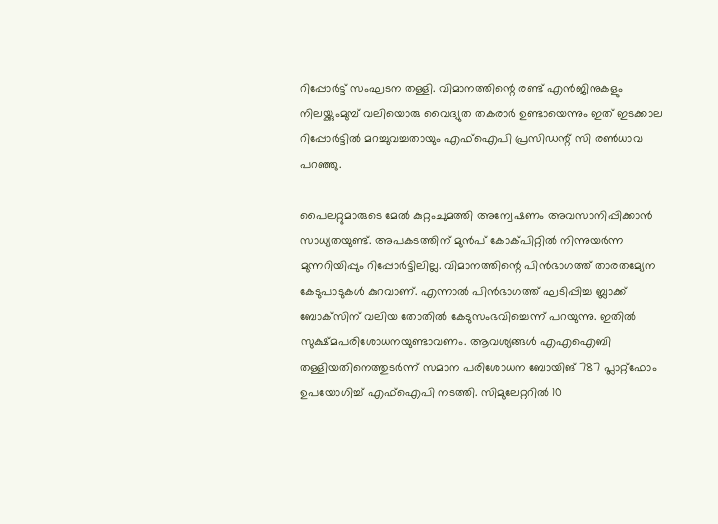റിപ്പോർട്ട്‌ സംഘടന തള്ളി. വിമാനത്തിന്റെ രണ്ട് എൻജിനുകളും നിലയ്ക്കുംമുമ്പ് വലിയൊരു വൈദ്യുത തകരാർ ഉണ്ടായെന്നും ഇത്‌ ഇടക്കാല റിപ്പോർട്ടിൽ മറച്ചുവച്ചതായും എഫ്‌ഐപി പ്രസിഡന്റ്‌ സി രൺധാവ പറഞ്ഞു.

പൈലറ്റുമാരുടെ മേൽ കുറ്റംചുമത്തി അന്വേഷണം അവസാനിപ്പിക്കാൻ സാധ്യതയുണ്ട്‌. അപകടത്തിന്‌ മുൻപ്‌ കോക്‌പിറ്റിൽ നിന്നുയർന്ന മുന്നറിയിപ്പും റിപ്പോർട്ടിലില്ല. വിമാനത്തിന്റെ പിൻഭാഗത്ത്‌ താരതമ്യേന കേടുപാടുകൾ കുറവാണ്‌. എന്നാൽ പിൻഭാഗത്ത്‌ ഘടിപ്പിച്ച ബ്ലാക്ക്‌ ബോക്‌സിന്‌ വലിയ തോതിൽ കേടുസംഭവിച്ചെന്ന്‌ പറയുന്നു. ഇതിൽ സുക്ഷ്‌മപരിശോധനയുണ്ടാവണം. ആവശ്യങ്ങൾ എഎഐബി തള്ളിയതിനെത്തുടർന്ന്‌ സമാന പരിശോധന ബോയിങ്‌ 787 പ്ലാറ്റ്‌ഫോം ഉപയോഗിച്ച്‌ എഫ്‌ഐപി നടത്തി. സിമുലേറ്ററിൽ 10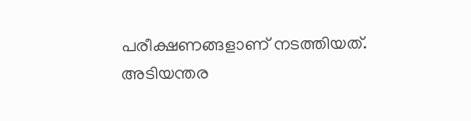പരീക്ഷണങ്ങളാണ്‌ നടത്തിയത്‌. അടിയന്തര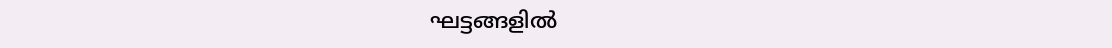ഘട്ടങ്ങളിൽ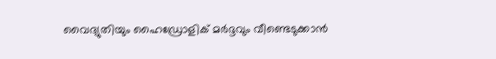വൈദ്യുതിയും ഹൈഡ്രോളിക് മർദ്ദവും വീണ്ടെടുക്കാൻ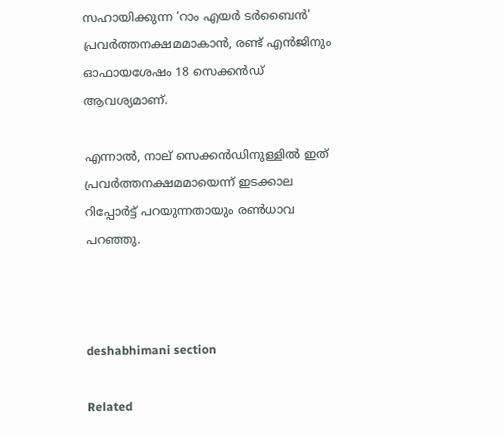സഹായിക്കുന്ന ‘റാം എയർ ടർബൈൻ' പ്രവർത്തനക്ഷമമാകാൻ, രണ്ട് എൻജിനും ഓഫായശേഷം 18 സെക്കൻഡ് ആവശ്യമാണ്‌.

എന്നാൽ, നാല് സെക്കൻഡിനുള്ളിൽ ഇത്‌ പ്രവർത്തനക്ഷമമായെന്ന്‌ ഇടക്കാല റിപ്പോർട്ട്‌ പറയുന്നതായും രൺധാവ പറഞ്ഞു.



deshabhimani section

Related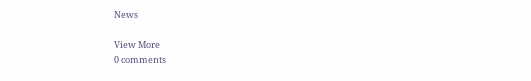News

View More
0 comments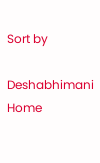Sort by

Deshabhimani
Home